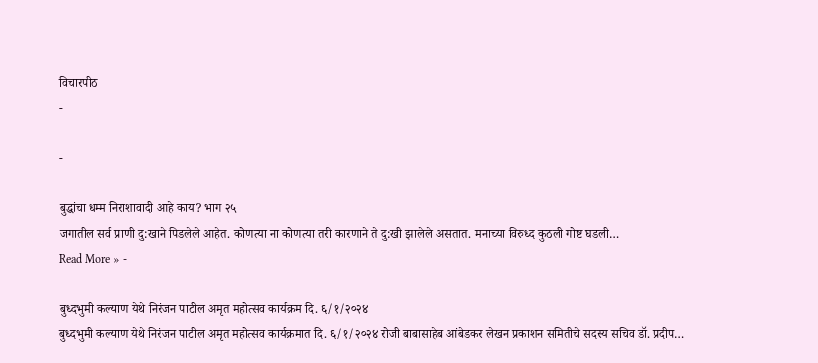विचारपीठ
-

-

बुद्धांचा धम्म निराशावादी आहे काय? भाग २५
जगातील सर्व प्राणी दु:खाने पिडलेले आहेत. कोणत्या ना कोणत्या तरी कारणाने ते दु:खी झालेले असतात. मनाच्या विरुध्द कुठली गोष्ट घडली…
Read More » -

बुध्दभुमी कल्याण येथे निरंजन पाटील अमृत महोत्सव कार्यक्रम दि. ६/१/२०२४
बुध्दभुमी कल्याण येथे निरंजन पाटील अमृत महोत्सव कार्यक्रमात दि. ६/१/२०२४ रोजी बाबासाहेब आंबेडकर लेखन प्रकाशन समितीचे सदस्य सचिव डॉ. प्रदीप…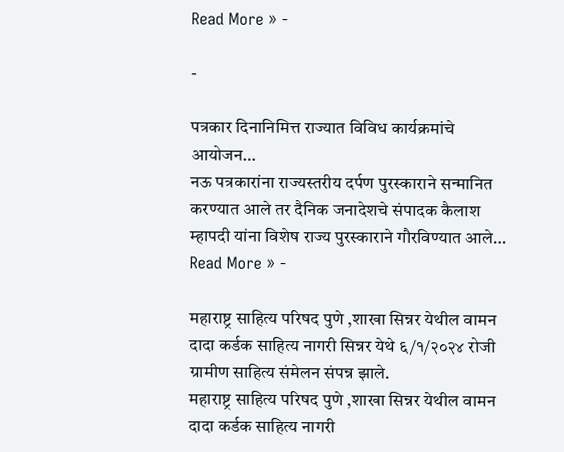Read More » -

-

पत्रकार दिनानिमित्त राज्यात विविध कार्यक्रमांचे आयोजन…
नऊ पत्रकारांना राज्यस्तरीय दर्पण पुरस्काराने सन्मानित करण्यात आले तर दैनिक जनादेशचे संपादक कैलाश म्हापदी यांना विशेष राज्य पुरस्काराने गौरविण्यात आले…
Read More » -

महाराष्ट्र साहित्य परिषद पुणे ,शाखा सिन्नर येथील वामन दादा कर्डक साहित्य नागरी सिन्नर येथे ६/१/२०२४ रोजी ग्रामीण साहित्य संमेलन संपन्न झाले.
महाराष्ट्र साहित्य परिषद पुणे ,शाखा सिन्नर येथील वामन दादा कर्डक साहित्य नागरी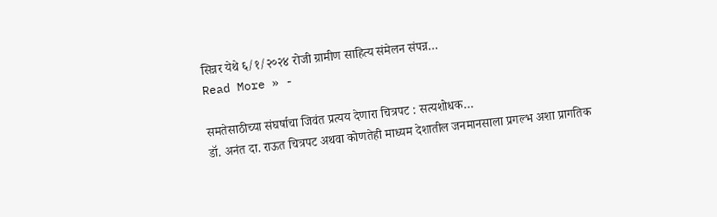सिन्नर येथे ६/१/२०२४ रोजी ग्रामीण साहित्य संमेलन संपन्न…
Read More » -

समतेसाठीच्या संघर्षाचा जिवंत प्रत्यय देणारा चित्रपट : सत्यशोधक…
डॉ. अनंत दा. राऊत चित्रपट अथवा कोणतेही माध्यम देशातील जनमानसाला प्रगल्भ अशा प्रागतिक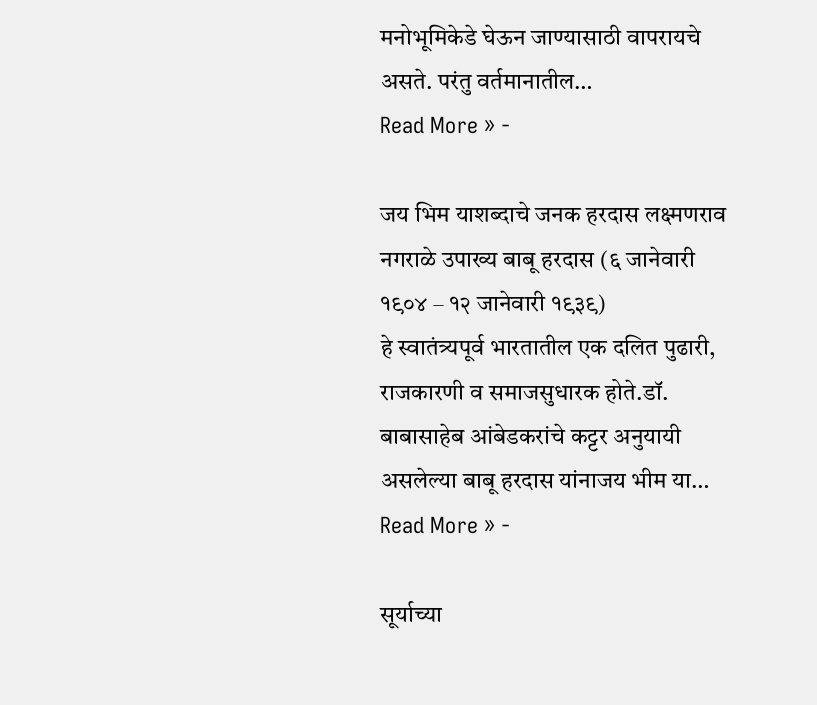मनोभूमिकेडे घेऊन जाण्यासाठी वापरायचे असते. परंतु वर्तमानातील…
Read More » -

जय भिम याशब्दाचे जनक हरदास लक्ष्मणराव नगराळे उपाख्य बाबू हरदास (६ जानेवारी १९०४ – १२ जानेवारी १९३९)
हे स्वातंत्र्यपूर्व भारतातील एक दलित पुढारी, राजकारणी व समाजसुधारक होते.डॉ. बाबासाहेब आंबेडकरांचे कट्टर अनुयायी असलेल्या बाबू हरदास यांनाजय भीम या…
Read More » -

सूर्याच्या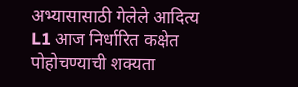अभ्यासासाठी गेलेले आदित्य L1 आज निर्धारित कक्षेत पोहोचण्याची शक्यता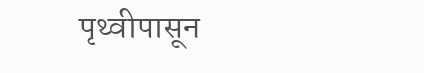पृथ्वीपासून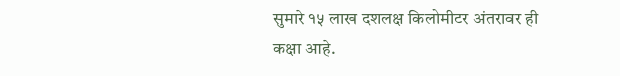सुमारे १५ लाख दशलक्ष किलोमीटर अंतरावर ही कक्षा आहे.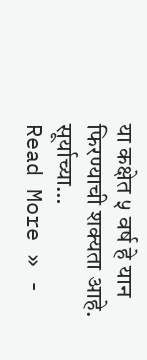या कक्षेत ५ वर्ष हे यान फिरण्याची शक्यता आहे. सूर्याच्या…
Read More » -